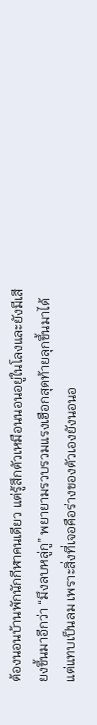ต้องนอนบ้านพักนักกีฬาคนเดียว แต่รู้สึกตัวเหมือนนอนอยู่ในโลงและยังมีเสียงขึ้นมาอีกว่า “มึงลบหลู่กู” พยายามรวบรวมแรงเฮือกสุดท้ายลุกขึ้นมาได้ แต่แทบเป็นลม เพราะสิ่งที่เจอคือร่างของตัวเองยังนอนอ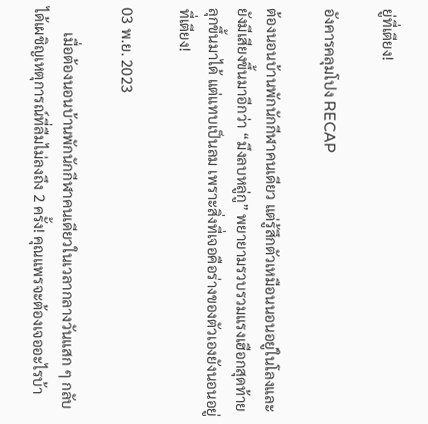ยู่ที่เตียง!

อังคารคลุมโปง RECAP

ต้องนอนบ้านพักนักกีฬาคนเดียว แต่รู้สึกตัวเหมือนนอนอยู่ในโลงและยังมีเสียงขึ้นมาอีกว่า “มึงลบหลู่กู” พยายามรวบรวมแรงเฮือกสุดท้ายลุกขึ้นมาได้ แต่แทบเป็นลม เพราะสิ่งที่เจอคือร่างของตัวเองยังนอนอยู่ที่เตียง!

03 พ.ย. 2023

       เมื่อต้องนอนบ้านพักนักกีฬาคนเดียวในเวลากลางวันแสก ๆ กลับได้เผชิญเหตุการณ์ที่ลืมไม่ลงถึง 2 ครั้ง! คุณแพรจะต้องเจออะไรบ้า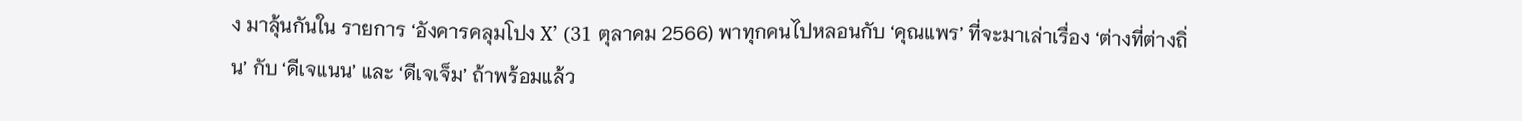ง มาลุ้นกันใน รายการ ‘อังคารคลุมโปง X’ (31 ตุลาคม 2566) พาทุกคนไปหลอนกับ ‘คุณแพร’ ที่จะมาเล่าเรื่อง ‘ต่างที่ต่างถิ่น’ กับ ‘ดีเจแนน’ และ ‘ดีเจเจ็ม’ ถ้าพร้อมแล้ว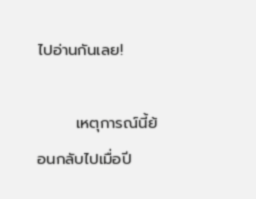ไปอ่านกันเลย!

       เหตุการณ์นี้ย้อนกลับไปเมื่อปี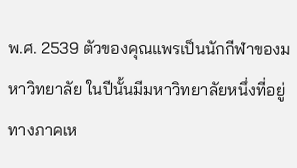พ.ศ. 2539 ตัวของคุณแพรเป็นนักกีฬาของมหาวิทยาลัย ในปีนั้นมีมหาวิทยาลัยหนึ่งที่อยู่ทางภาคเห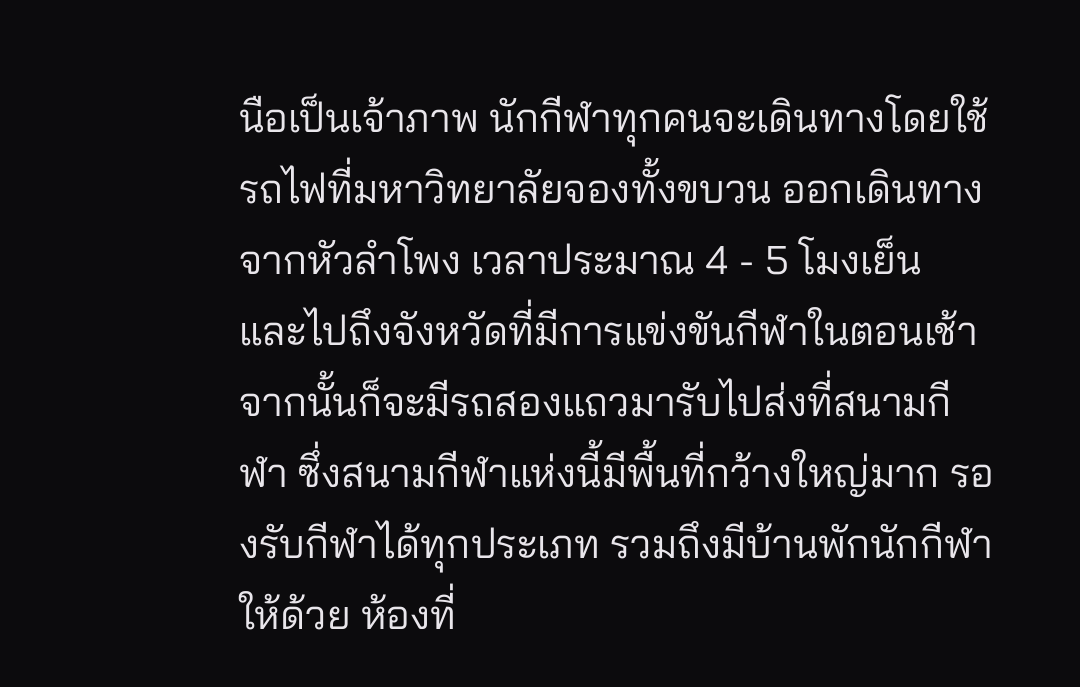นือเป็นเจ้าภาพ นักกีฬาทุกคนจะเดินทางโดยใช้รถไฟที่มหาวิทยาลัยจองทั้งขบวน ออกเดินทางจากหัวลำโพง เวลาประมาณ 4 - 5 โมงเย็น และไปถึงจังหวัดที่มีการแข่งขันกีฬาในตอนเช้า จากนั้นก็จะมีรถสองแถวมารับไปส่งที่สนามกีฬา ซึ่งสนามกีฬาแห่งนี้มีพื้นที่กว้างใหญ่มาก รองรับกีฬาได้ทุกประเภท รวมถึงมีบ้านพักนักกีฬาให้ด้วย ห้องที่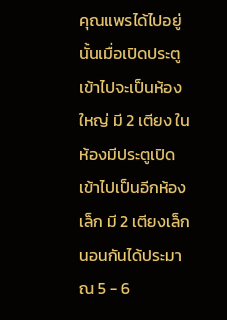คุณแพรได้ไปอยู่นั้นเมื่อเปิดประตูเข้าไปจะเป็นห้องใหญ่ มี 2 เตียง ในห้องมีประตูเปิดเข้าไปเป็นอีกห้องเล็ก มี 2 เตียงเล็ก นอนกันได้ประมาณ 5 - 6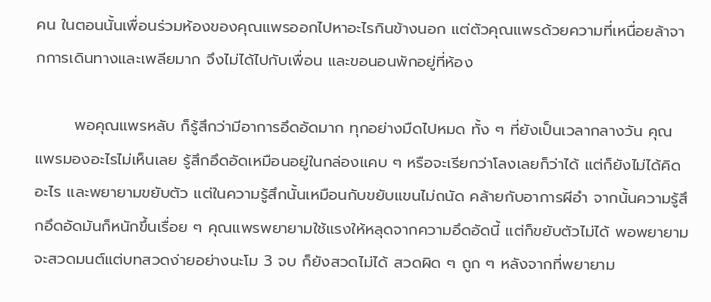คน ในตอนนั้นเพื่อนร่วมห้องของคุณแพรออกไปหาอะไรกินข้างนอก แต่ตัวคุณแพรด้วยความที่เหนื่อยล้าจากการเดินทางและเพลียมาก จึงไม่ได้ไปกับเพื่อน และขอนอนพักอยู่ที่ห้อง

       พอคุณแพรหลับ ก็รู้สึกว่ามีอาการอึดอัดมาก ทุกอย่างมืดไปหมด ทั้ง ๆ ที่ยังเป็นเวลากลางวัน คุณแพรมองอะไรไม่เห็นเลย รู้สึกอึดอัดเหมือนอยู่ในกล่องแคบ ๆ หรือจะเรียกว่าโลงเลยก็ว่าได้ แต่ก็ยังไม่ได้คิดอะไร และพยายามขยับตัว แต่ในความรู้สึกนั้นเหมือนกับขยับแขนไม่ถนัด คล้ายกับอาการผีอำ จากนั้นความรู้สึกอึดอัดมันก็หนักขึ้นเรื่อย ๆ คุณแพรพยายามใช้แรงให้หลุดจากความอึดอัดนี้ แต่ก็ขยับตัวไม่ได้ พอพยายามจะสวดมนต์แต่บทสวดง่ายอย่างนะโม 3 จบ ก็ยังสวดไม่ได้ สวดผิด ๆ ถูก ๆ หลังจากที่พยายาม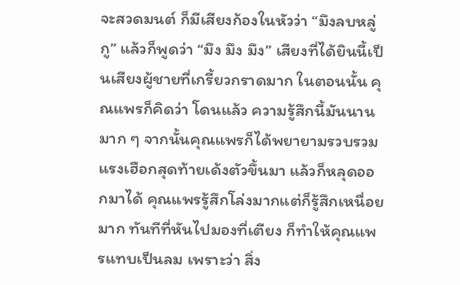จะสวดมนต์ ก็มีเสียงก้องในหัวว่า “มึงลบหลู่กู” แล้วก็พูดว่า “มึง มึง มึง” เสียงที่ได้ยินนี้เป็นเสียงผู้ชายที่เกรี้ยวกราดมาก ในตอนนั้น คุณแพรก็คิดว่า โดนแล้ว ความรู้สึกนี้มันนานมาก ๆ จากนั้นคุณแพรก็ได้พยายามรวบรวมแรงเฮือกสุดท้ายเด้งตัวขึ้นมา แล้วก็หลุดออกมาได้ คุณแพรรู้สึกโล่งมากแต่ก็รู้สึกเหนื่อยมาก ทันทีที่หันไปมองที่เตียง ก็ทำให้คุณแพรแทบเป็นลม เพราะว่า สิ่ง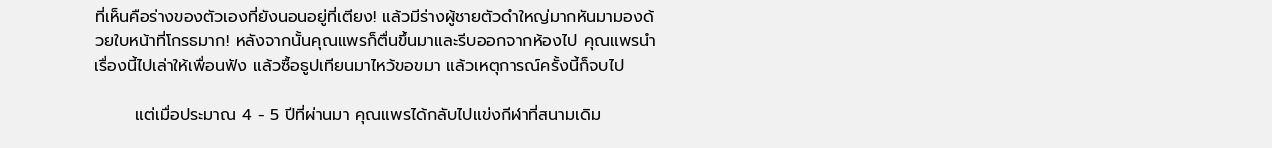ที่เห็นคือร่างของตัวเองที่ยังนอนอยู่ที่เตียง! แล้วมีร่างผู้ชายตัวดำใหญ่มากหันมามองด้วยใบหน้าที่โกรธมาก! หลังจากนั้นคุณแพรก็ตื่นขึ้นมาและรีบออกจากห้องไป คุณแพรนำเรื่องนี้ไปเล่าให้เพื่อนฟัง แล้วซื้อธูปเทียนมาไหว้ขอขมา แล้วเหตุการณ์ครั้งนี้ก็จบไป

       แต่เมื่อประมาณ 4 - 5 ปีที่ผ่านมา คุณแพรได้กลับไปแข่งกีฬาที่สนามเดิม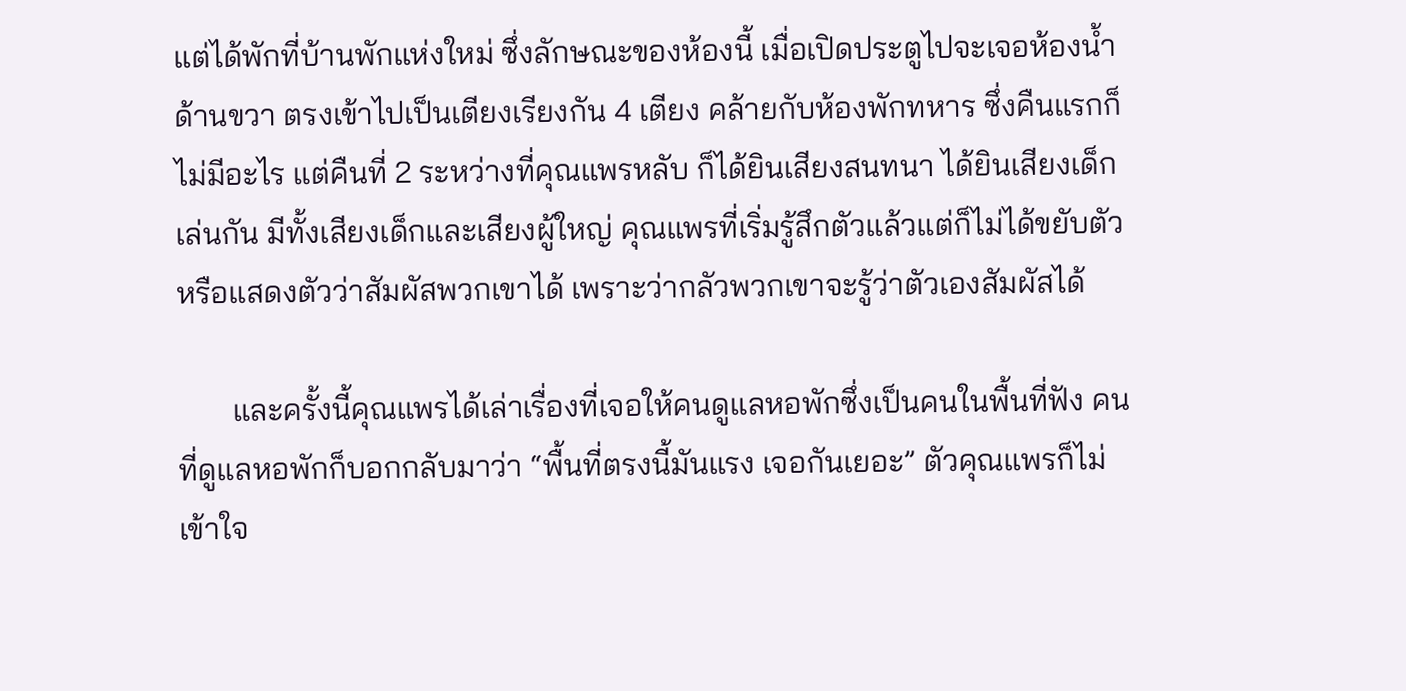แต่ได้พักที่บ้านพักแห่งใหม่ ซึ่งลักษณะของห้องนี้ เมื่อเปิดประตูไปจะเจอห้องน้ำด้านขวา ตรงเข้าไปเป็นเตียงเรียงกัน 4 เตียง คล้ายกับห้องพักทหาร ซึ่งคืนแรกก็ไม่มีอะไร แต่คืนที่ 2 ระหว่างที่คุณแพรหลับ ก็ได้ยินเสียงสนทนา ได้ยินเสียงเด็กเล่นกัน มีทั้งเสียงเด็กและเสียงผู้ใหญ่ คุณแพรที่เริ่มรู้สึกตัวแล้วแต่ก็ไม่ได้ขยับตัวหรือแสดงตัวว่าสัมผัสพวกเขาได้ เพราะว่ากลัวพวกเขาจะรู้ว่าตัวเองสัมผัสได้

       และครั้งนี้คุณแพรได้เล่าเรื่องที่เจอให้คนดูแลหอพักซึ่งเป็นคนในพื้นที่ฟัง คนที่ดูแลหอพักก็บอกกลับมาว่า “พื้นที่ตรงนี้มันแรง เจอกันเยอะ” ตัวคุณแพรก็ไม่เข้าใจ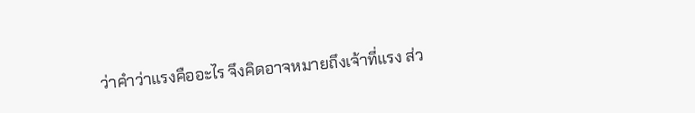ว่าคำว่าแรงคืออะไร จึงคิดอาจหมายถึงเจ้าที่แรง ส่ว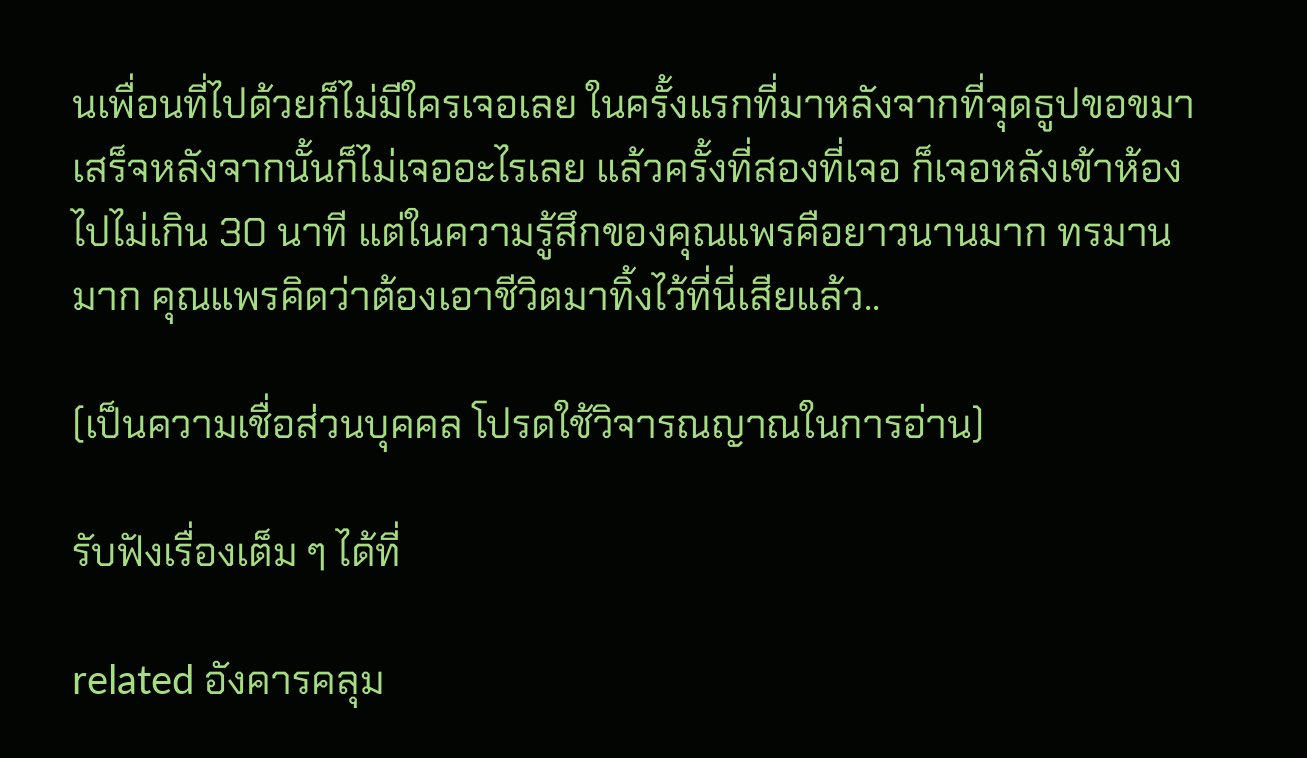นเพื่อนที่ไปด้วยก็ไม่มีใครเจอเลย ในครั้งแรกที่มาหลังจากที่จุดธูปขอขมาเสร็จหลังจากนั้นก็ไม่เจออะไรเลย แล้วครั้งที่สองที่เจอ ก็เจอหลังเข้าห้องไปไม่เกิน 30 นาที แต่ในความรู้สึกของคุณแพรคือยาวนานมาก ทรมานมาก คุณแพรคิดว่าต้องเอาชีวิตมาทิ้งไว้ที่นี่เสียแล้ว..

(เป็นความเชื่อส่วนบุคคล โปรดใช้วิจารณญาณในการอ่าน)

รับฟังเรื่องเต็ม ๆ ได้ที่

related อังคารคลุม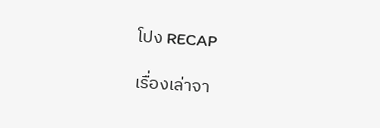โปง RECAP

เรื่องเล่าจา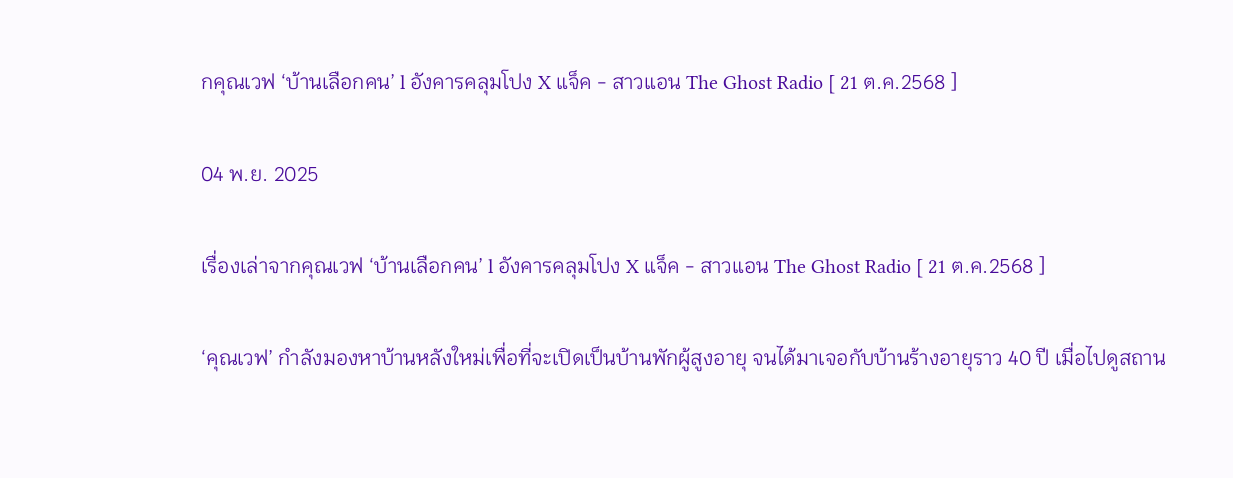กคุณเวฟ ‘บ้านเลือกคน’ l อังคารคลุมโปง X แจ็ค - สาวแอน The Ghost Radio [ 21 ต.ค.2568 ]

04 พ.ย. 2025

เรื่องเล่าจากคุณเวฟ ‘บ้านเลือกคน’ l อังคารคลุมโปง X แจ็ค - สาวแอน The Ghost Radio [ 21 ต.ค.2568 ]

‘คุณเวฟ’ กำลังมองหาบ้านหลังใหม่เพื่อที่จะเปิดเป็นบ้านพักผู้สูงอายุ จนได้มาเจอกับบ้านร้างอายุราว 40 ปี เมื่อไปดูสถาน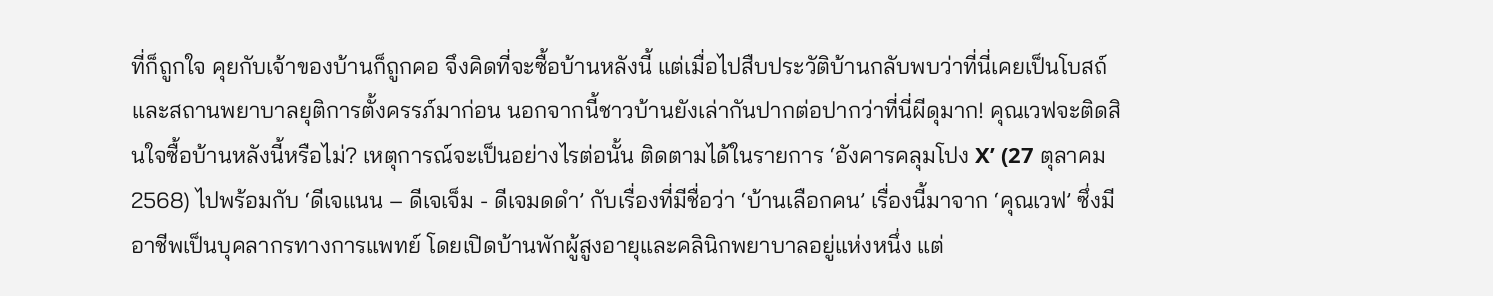ที่ก็ถูกใจ คุยกับเจ้าของบ้านก็ถูกคอ จึงคิดที่จะซื้อบ้านหลังนี้ แต่เมื่อไปสืบประวัติบ้านกลับพบว่าที่นี่เคยเป็นโบสถ์และสถานพยาบาลยุติการตั้งครรภ์มาก่อน นอกจากนี้ชาวบ้านยังเล่ากันปากต่อปากว่าที่นี่ผีดุมาก! คุณเวฟจะติดสินใจซื้อบ้านหลังนี้หรือไม่? เหตุการณ์จะเป็นอย่างไรต่อนั้น ติดตามได้ในรายการ ‘อังคารคลุมโปง X’ (27 ตุลาคม 2568) ไปพร้อมกับ ‘ดีเจแนน – ดีเจเจ็ม - ดีเจมดดำ’ กับเรื่องที่มีชื่อว่า ‘บ้านเลือกคน’ เรื่องนี้มาจาก ‘คุณเวฟ’ ซึ่งมีอาชีพเป็นบุคลากรทางการแพทย์ โดยเปิดบ้านพักผู้สูงอายุและคลินิกพยาบาลอยู่แห่งหนึ่ง แต่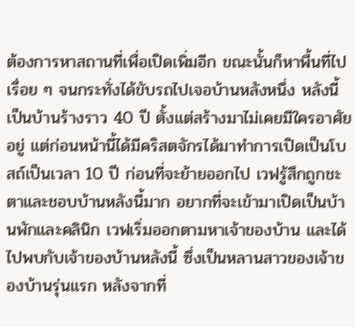ต้องการหาสถานที่เพื่อเปิดเพิ่มอีก ขณะนั้นก็หาพื้นที่ไปเรื่อย ๆ จนกระทั่งได้ขับรถไปเจอบ้านหลังหนึ่ง หลังนี้เป็นบ้านร้างราว 40 ปี ตั้งแต่สร้างมาไม่เคยมีใครอาศัยอยู่ แต่ก่อนหน้านี้ได้มีคริสตจักรได้มาทำการเปิดเป็นโบสถ์เป็นเวลา 10 ปี ก่อนที่จะย้ายออกไป เวฟรู้สึกถูกชะตาและชอบบ้านหลังนี้มาก อยากที่จะเข้ามาเปิดเป็นบ้านพักและคลินิก เวฟเริ่มออกตามหาเจ้าของบ้าน และได้ไปพบกับเจ้าของบ้านหลังนี้ ซึ่งเป็นหลานสาวของเจ้าของบ้านรุ่นแรก หลังจากที่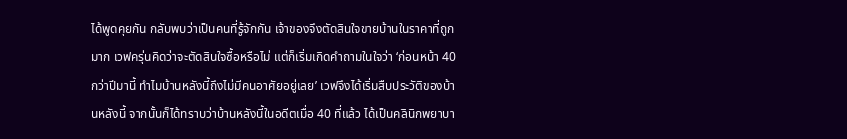ได้พูดคุยกัน กลับพบว่าเป็นคนที่รู้จักกัน เจ้าของจึงตัดสินใจขายบ้านในราคาที่ถูกมาก เวฟครุ่นคิดว่าจะตัดสินใจซื้อหรือไม่ แต่ก็เริ่มเกิดคำถามในใจว่า ‘ก่อนหน้า 40 กว่าปีมานี้ ทำไมบ้านหลังนี้ถึงไม่มีคนอาศัยอยู่เลย’ เวฟจึงได้เริ่มสืบประวัติของบ้านหลังนี้ จากนั้นก็ได้ทราบว่าบ้านหลังนี้ในอดีตเมื่อ 40 ที่แล้ว ได้เป็นคลินิกพยาบา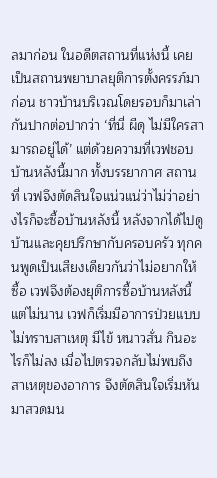ลมาก่อน ในอดีตสถานที่แห่งนี้ เคยเป็นสถานพยาบาลยุติการตั้งครรภ์มาก่อน ชาวบ้านบริเวณโดยรอบก็มาเล่ากันปากต่อปากว่า ‘ที่นี่ ผีดุ ไม่มีใครสามารถอยู่ได้’ แต่ด้วยความที่เวฟชอบบ้านหลังนี้มาก ทั้งบรรยากาศ สถานที่ เวฟจึงตัดสินใจแน่วแน่ว่าไม่ว่าอย่างไรก็จะซื้อบ้านหลังนี้ หลังจากได้ไปดูบ้านและคุยปรึกษากับครอบครัว ทุกคนพูดเป็นเสียงเดียวกันว่าไม่อยากให้ซื้อ เวฟจึงต้องยุติการซื้อบ้านหลังนี้ แต่ไม่นาน เวฟก็เริ่มมีอาการป่วยแบบไม่ทราบสาเหตุ มีไข้ หนาวสั่น กินอะไรก็ไม่ลง เมื่อไปตรวจกลับไม่พบถึงสาเหตุของอาการ จึงตัดสินใจเริ่มหันมาสวดมน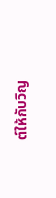ต์ให้กับวิญ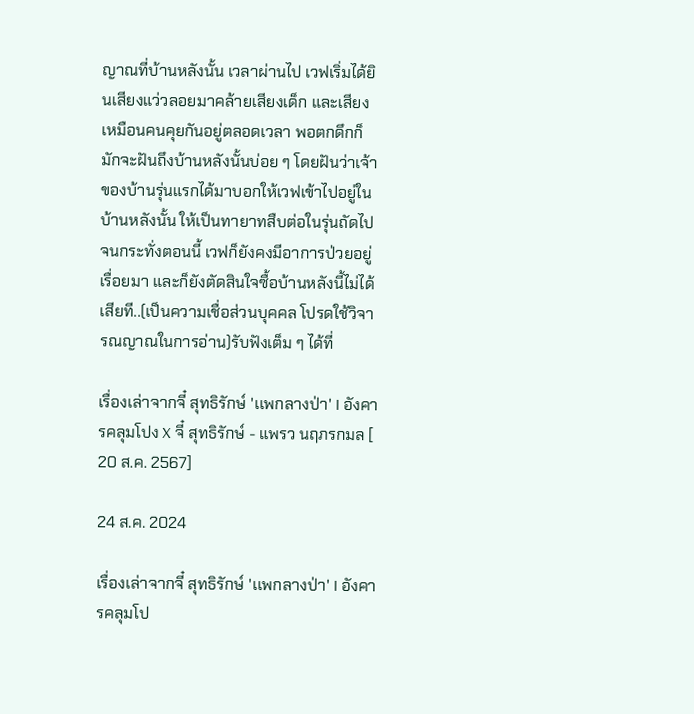ญาณที่บ้านหลังนั้น เวลาผ่านไป เวฟเริ่มได้ยินเสียงแว่วลอยมาคล้ายเสียงเด็ก และเสียงเหมือนคนคุยกันอยู่ตลอดเวลา พอตกดึกก็มักจะฝันถึงบ้านหลังนั้นบ่อย ๆ โดยฝันว่าเจ้าของบ้านรุ่นแรกได้มาบอกให้เวฟเข้าไปอยู่ในบ้านหลังนั้น ให้เป็นทายาทสืบต่อในรุ่นถัดไป จนกระทั่งตอนนี้ เวฟก็ยังคงมีอาการป่วยอยู่เรื่อยมา และก็ยังตัดสินใจซื้อบ้านหลังนี้ไม่ได้เสียที..(เป็นความเชื่อส่วนบุคคล โปรดใช้วิจารณญาณในการอ่าน)รับฟังเต็ม ๆ ได้ที่

เรื่องเล่าจากจี๋ สุทธิรักษ์ 'เเพกลางป่า' I อังคารคลุมโปง X จี๋ สุทธิรักษ์ - แพรว นฤภรกมล [ 20 ส.ค. 2567]

24 ส.ค. 2024

เรื่องเล่าจากจี๋ สุทธิรักษ์ 'เเพกลางป่า' I อังคารคลุมโป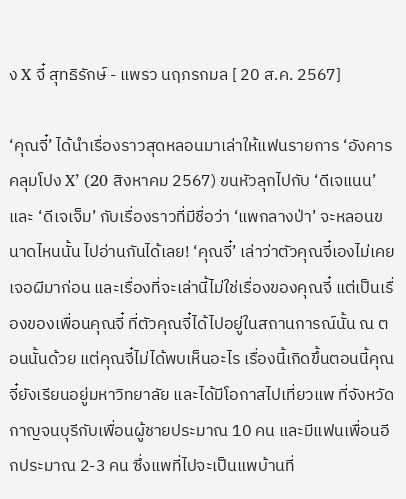ง X จี๋ สุทธิรักษ์ - แพรว นฤภรกมล [ 20 ส.ค. 2567]

‘คุณจี๋’ ได้นำเรื่องราวสุดหลอนมาเล่าให้แฟนรายการ ‘อังคารคลุมโปง X’ (20 สิงหาคม 2567) ขนหัวลุกไปกับ ‘ดีเจแนน’ และ ‘ดีเจเจ็ม’ กับเรื่องราวที่มีชื่อว่า ‘แพกลางป่า’ จะหลอนขนาดไหนนั้น ไปอ่านกันได้เลย! ‘คุณจี๋’ เล่าว่าตัวคุณจี๋เองไม่เคยเจอผีมาก่อน และเรื่องที่จะเล่านี้ไม่ใช่เรื่องของคุณจี๋ แต่เป็นเรื่องของเพื่อนคุณจี๋ ที่ตัวคุณจี๋ได้ไปอยู่ในสถานการณ์นั้น ณ ตอนนั้นด้วย แต่คุณจี๋ไม่ได้พบเห็นอะไร เรื่องนี้เกิดขึ้นตอนนี้คุณจี๋ยังเรียนอยู่มหาวิทยาลัย และได้มีโอกาสไปเที่ยวแพ ที่จังหวัดกาญจนบุรีกับเพื่อนผู้ชายประมาณ 10 คน และมีแฟนเพื่อนอีกประมาณ 2-3 คน ซึ่งแพที่ไปจะเป็นแพบ้านที่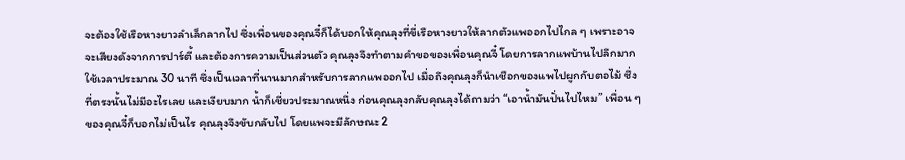จะต้องใช้เรือหางยาวลำเล็กลากไป ซึ่งเพื่อนของคุณจี๋ก็ได้บอกให้คุณลุงที่ขี่เรือหางยาวให้ลากตัวแพออกไปไกล ๆ เพราะอาจจะเสียงดังจากการปาร์ตี้ และต้องการความเป็นส่วนตัว คุณลุงจึงทำตามคำขอของเพื่อนคุณจี๋ โดยการลากแพบ้านไปลึกมาก ใช้เวลาประมาณ 30 นาที ซึ่งเป็นเวลาที่นานมากสำหรับการลากแพออกไป เมื่อถึงคุณลุงก็นำเชือกของแพไปผูกกับตอไม้ ซึ่งที่ตรงนั้นไม่มีอะไรเลย และเงียบมาก น้ำก็เชี่ยวประมาณหนึ่ง ก่อนคุณลุงกลับคุณลุงได้ถามว่า “เอาน้ำมันปั่นไปไหม” เพื่อน ๆ ของคุณจี๋ก็บอกไม่เป็นไร คุณลุงจึงขับกลับไป โดยแพจะมีลักษณะ 2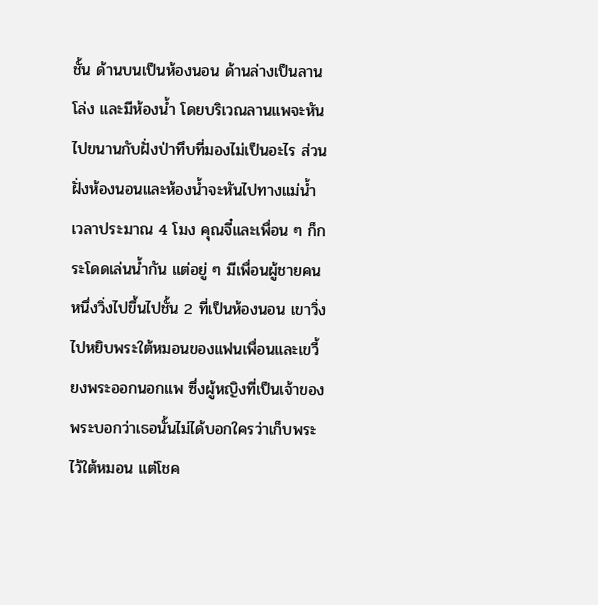ชั้น ด้านบนเป็นห้องนอน ด้านล่างเป็นลานโล่ง และมีห้องน้ำ โดยบริเวณลานแพจะหันไปขนานกับฝั่งป่าทึบที่มองไม่เป็นอะไร ส่วนฝั่งห้องนอนและห้องน้ำจะหันไปทางแม่น้ำ เวลาประมาณ 4 โมง คุณจี๋และเพื่อน ๆ ก็กระโดดเล่นน้ำกัน แต่อยู่ ๆ มีเพื่อนผู้ชายคนหนึ่งวิ่งไปขึ้นไปชั้น 2 ที่เป็นห้องนอน เขาวิ่งไปหยิบพระใต้หมอนของแฟนเพื่อนและเขวี้ยงพระออกนอกแพ ซึ่งผู้หญิงที่เป็นเจ้าของพระบอกว่าเธอนั้นไม่ได้บอกใครว่าเก็บพระไว้ใต้หมอน แต่โชค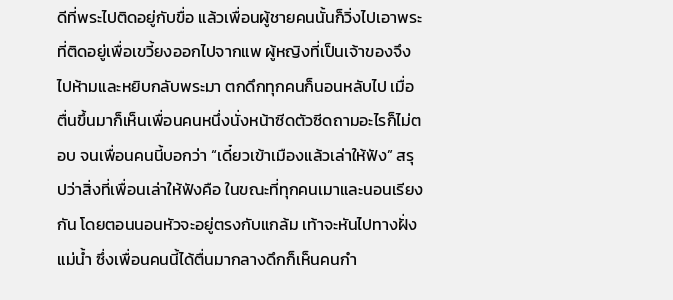ดีที่พระไปติดอยู่กับขื่อ แล้วเพื่อนผู้ชายคนนั้นก็วิ่งไปเอาพระที่ติดอยู่เพื่อเขวี้ยงออกไปจากแพ ผู้หญิงที่เป็นเจ้าของจึงไปห้ามและหยิบกลับพระมา ตกดึกทุกคนก็นอนหลับไป เมื่อตื่นขึ้นมาก็เห็นเพื่อนคนหนึ่งนั่งหน้าซีดตัวซีดถามอะไรก็ไม่ตอบ จนเพื่อนคนนี้บอกว่า “เดี๋ยวเข้าเมืองแล้วเล่าให้ฟัง” สรุปว่าสิ่งที่เพื่อนเล่าให้ฟังคือ ในขณะที่ทุกคนเมาและนอนเรียงกัน โดยตอนนอนหัวจะอยู่ตรงกับแกล้ม เท้าจะหันไปทางฝั่งแม่น้ำ ซึ่งเพื่อนคนนี้ได้ตื่นมากลางดึกก็เห็นคนกำ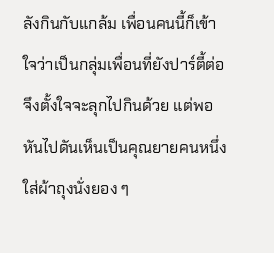ลังกินกับแกล้ม เพื่อนคนนี้ก็เข้าใจว่าเป็นกลุ่มเพื่อนที่ยังปาร์ตี้ต่อจึงตั้งใจจะลุกไปกินด้วย แต่พอหันไปดันเห็นเป็นคุณยายคนหนึ่งใส่ผ้าถุงนั่งยอง ๆ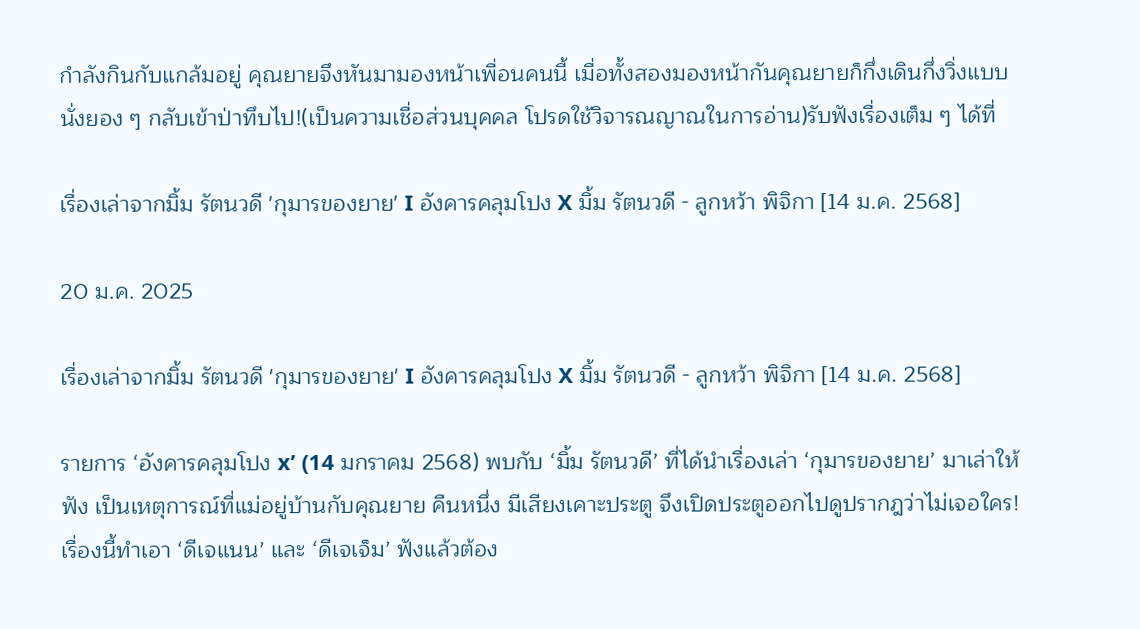กำลังกินกับแกล้มอยู่ คุณยายจึงหันมามองหน้าเพื่อนคนนี้ เมื่อทั้งสองมองหน้ากันคุณยายก็กึ่งเดินกึ่งวิ่งแบบนั่งยอง ๆ กลับเข้าป่าทึบไป!(เป็นความเชื่อส่วนบุคคล โปรดใช้วิจารณญาณในการอ่าน)รับฟังเรื่องเต็ม ๆ ได้ที่

เรื่องเล่าจากมิ้ม รัตนวดี 'กุมารของยาย' I อังคารคลุมโปง X มิ้ม รัตนวดี - ลูกหว้า พิจิกา [14 ม.ค. 2568]

20 ม.ค. 2025

เรื่องเล่าจากมิ้ม รัตนวดี 'กุมารของยาย' I อังคารคลุมโปง X มิ้ม รัตนวดี - ลูกหว้า พิจิกา [14 ม.ค. 2568]

รายการ ‘อังคารคลุมโปง x’ (14 มกราคม 2568) พบกับ ‘มิ้ม รัตนวดี’ ที่ได้นำเรื่องเล่า ‘กุมารของยาย’ มาเล่าให้ฟัง เป็นเหตุการณ์ที่แม่อยู่บ้านกับคุณยาย คืนหนึ่ง มีเสียงเคาะประตู จึงเปิดประตูออกไปดูปรากฎว่าไม่เจอใคร! เรื่องนี้ทำเอา ‘ดีเจแนน’ และ ‘ดีเจเจ็ม’ ฟังแล้วต้อง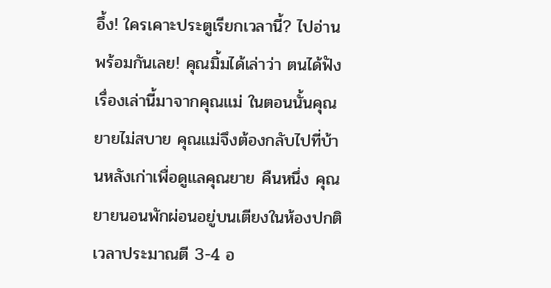อึ้ง! ใครเคาะประตูเรียกเวลานี้? ไปอ่านพร้อมกันเลย! คุณมิ้มได้เล่าว่า ตนได้ฟังเรื่องเล่านี้มาจากคุณแม่ ในตอนนั้นคุณยายไม่สบาย คุณแม่จึงต้องกลับไปที่บ้านหลังเก่าเพื่อดูแลคุณยาย คืนหนึ่ง คุณยายนอนพักผ่อนอยู่บนเตียงในห้องปกติ เวลาประมาณตี 3-4 อ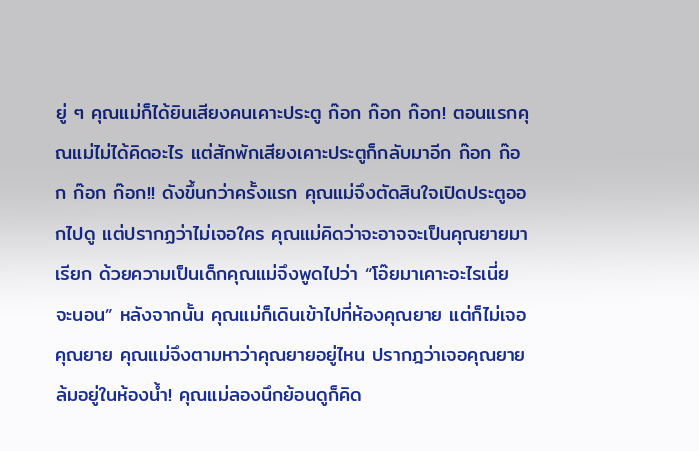ยู่ ๆ คุณแม่ก็ได้ยินเสียงคนเคาะประตู ก๊อก ก๊อก ก๊อก! ตอนแรกคุณแม่ไม่ได้คิดอะไร แต่สักพักเสียงเคาะประตูก็กลับมาอีก ก๊อก ก๊อก ก๊อก ก๊อก!! ดังขึ้นกว่าครั้งแรก คุณแม่จึงตัดสินใจเปิดประตูออกไปดู แต่ปรากฏว่าไม่เจอใคร คุณแม่คิดว่าจะอาจจะเป็นคุณยายมาเรียก ด้วยความเป็นเด็กคุณแม่จึงพูดไปว่า “โอ๊ยมาเคาะอะไรเนี่ย จะนอน” หลังจากนั้น คุณแม่ก็เดินเข้าไปที่ห้องคุณยาย แต่ก็ไม่เจอคุณยาย คุณแม่จึงตามหาว่าคุณยายอยู่ไหน ปรากฎว่าเจอคุณยายล้มอยู่ในห้องน้ำ! คุณแม่ลองนึกย้อนดูก็คิด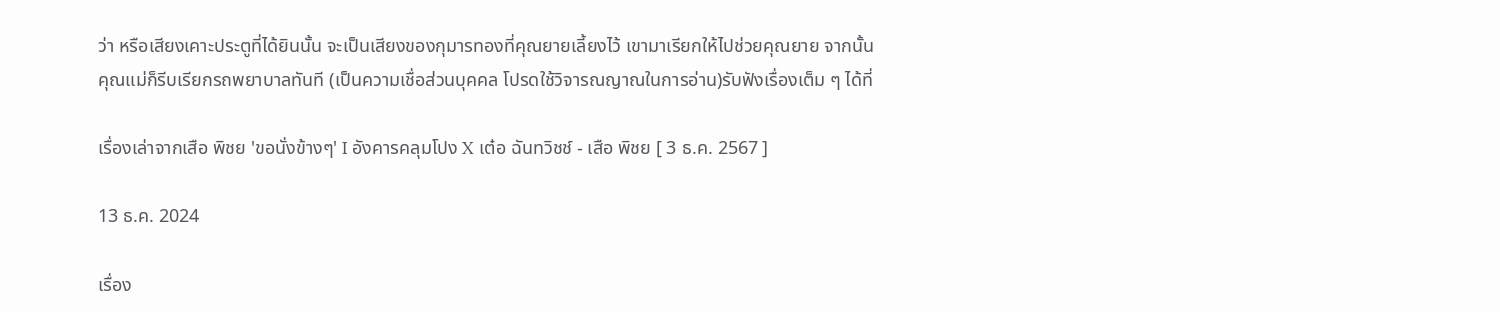ว่า หรือเสียงเคาะประตูที่ได้ยินนั้น จะเป็นเสียงของกุมารทองที่คุณยายเลี้ยงไว้ เขามาเรียกให้ไปช่วยคุณยาย จากนั้นคุณแม่ก็รีบเรียกรถพยาบาลทันที (เป็นความเชื่อส่วนบุคคล โปรดใช้วิจารณญาณในการอ่าน)รับฟังเรื่องเต็ม ๆ ได้ที่

เรื่องเล่าจากเสือ พิชย 'ขอนั่งข้างๆ' I อังคารคลุมโปง X เต๋อ ฉันทวิชช์ - เสือ พิชย [ 3 ธ.ค. 2567 ]

13 ธ.ค. 2024

เรื่อง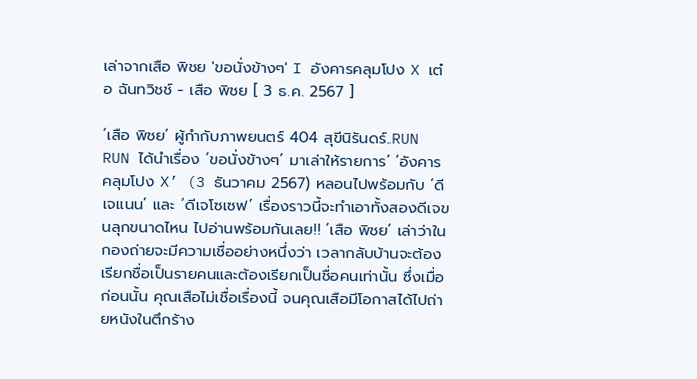เล่าจากเสือ พิชย 'ขอนั่งข้างๆ' I อังคารคลุมโปง X เต๋อ ฉันทวิชช์ - เสือ พิชย [ 3 ธ.ค. 2567 ]

‘เสือ พิชย’ ผู้กำกับภาพยนตร์ 404 สุขีนิรันดร์..RUN RUN ได้นำเรื่อง ‘ขอนั่งข้างๆ’ มาเล่าให้รายการ’ ‘อังคารคลุมโปง X’ (3 ธันวาคม 2567) หลอนไปพร้อมกับ ‘ดีเจแนน’ และ ‘ดีเจโซเซฟ’ เรื่องราวนี้จะทำเอาทั้งสองดีเจขนลุกขนาดไหน ไปอ่านพร้อมกันเลย!! ‘เสือ พิชย’ เล่าว่าในกองถ่ายจะมีความเชื่ออย่างหนึ่งว่า เวลากลับบ้านจะต้องเรียกชื่อเป็นรายคนและต้องเรียกเป็นชื่อคนเท่านั้น ซึ่งเมื่อก่อนนั้น คุณเสือไม่เชื่อเรื่องนี้ จนคุณเสือมีโอกาสได้ไปถ่ายหนังในตึกร้าง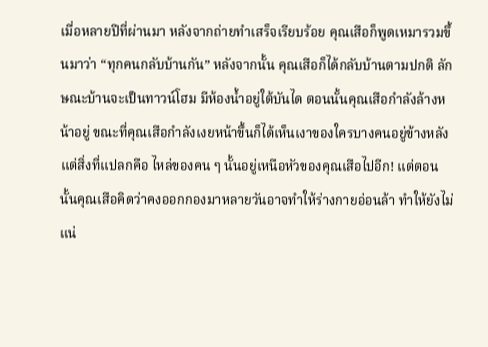เมื่อหลายปีที่ผ่านมา หลังจากถ่ายทำเสร็จเรียบร้อย คุณเสือก็พูดเหมารวมขึ้นมาว่า “ทุกคนกลับบ้านกัน” หลังจากนั้น คุณเสือก็ได้กลับบ้านตามปกติ ลักษณะบ้านจะเป็นทาวน์โฮม มีห้องน้ำอยู่ใต้บันได ตอนนั้นคุณเสือกำลังล้างหน้าอยู่ ขณะที่คุณเสือกำลังเงยหน้าขึ้นก็ได้เห็นเงาของใครบางคนอยู่ข้างหลัง แต่สิ่งที่แปลกคือ ไหล่ของคน ๆ นั้นอยู่เหนือหัวของคุณเสือไปอีก! แต่ตอนนั้นคุณเสือคิดว่าคงออกกองมาหลายวันอาจทำให้ร่างกายอ่อนล้า ทำให้ยังไม่แน่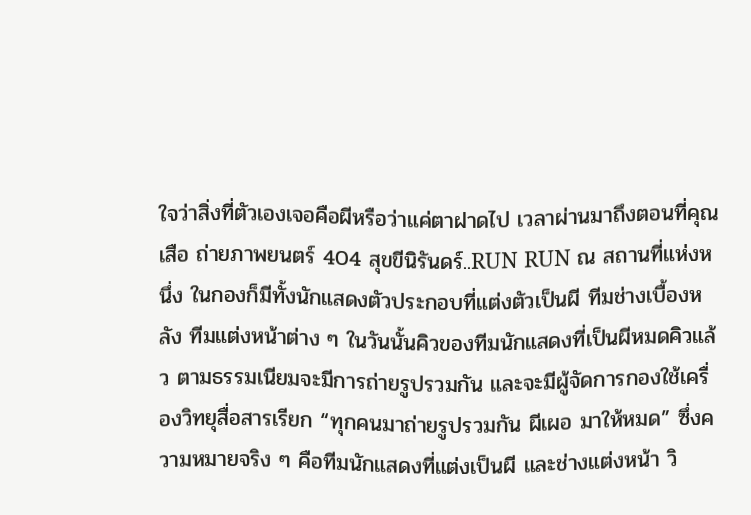ใจว่าสิ่งที่ตัวเองเจอคือผีหรือว่าแค่ตาฝาดไป เวลาผ่านมาถึงตอนที่คุณเสือ ถ่ายภาพยนตร์ 404 สุขขีนิรันดร์..RUN RUN ณ สถานที่แห่งหนึ่ง ในกองก็มีทั้งนักแสดงตัวประกอบที่แต่งตัวเป็นผี ทีมช่างเบื้องหลัง ทีมแต่งหน้าต่าง ๆ ในวันนั้นคิวของทีมนักแสดงที่เป็นผีหมดคิวแล้ว ตามธรรมเนียมจะมีการถ่ายรูปรวมกัน และจะมีผู้จัดการกองใช้เครื่องวิทยุสื่อสารเรียก “ทุกคนมาถ่ายรูปรวมกัน ผีเผอ มาให้หมด” ซึ่งความหมายจริง ๆ คือทีมนักแสดงที่แต่งเป็นผี และช่างแต่งหน้า วิ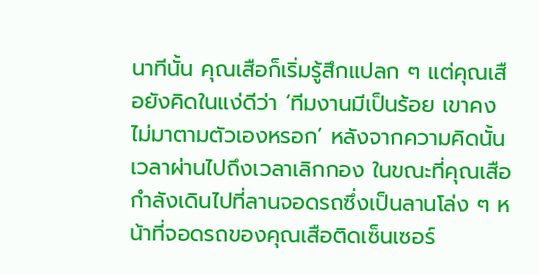นาทีนั้น คุณเสือก็เริ่มรู้สึกแปลก ๆ แต่คุณเสือยังคิดในแง่ดีว่า ‘ทีมงานมีเป็นร้อย เขาคงไม่มาตามตัวเองหรอก’ หลังจากความคิดนั้น เวลาผ่านไปถึงเวลาเลิกกอง ในขณะที่คุณเสือกำลังเดินไปที่ลานจอดรถซึ่งเป็นลานโล่ง ๆ หน้าที่จอดรถของคุณเสือติดเซ็นเซอร์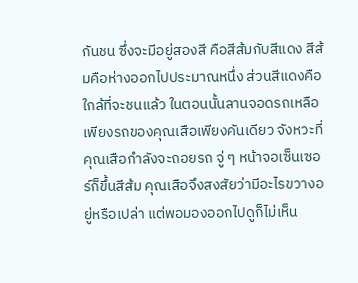กันชน ซึ่งจะมีอยู่สองสี คือสีส้มกับสีแดง สีส้มคือห่างออกไปประมาณหนึ่ง ส่วนสีแดงคือใกล้ที่จะชนแล้ว ในตอนนั้นลานจอดรถเหลือเพียงรถของคุณเสือเพียงคันเดียว จังหวะที่คุณเสือกำลังจะถอยรถ จู่ ๆ หน้าจอเซ็นเซอร์ก็ขึ้นสีส้ม คุณเสือจึงสงสัยว่ามีอะไรขวางอยู่หรือเปล่า แต่พอมองออกไปดูก็ไม่เห็น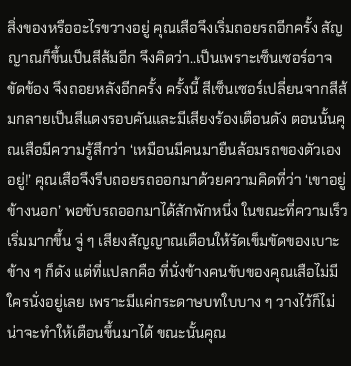สิ่งของหรืออะไรขวางอยู่ คุณเสือจึงเริ่มถอยรถอีกครั้ง สัญญาณก็ขึ้นเป็นสีส้มอีก จึงคิดว่า..เป็นเพราะเซ็นเซอร์อาจขัดข้อง จึงถอยหลังอีกครั้ง ครั้งนี้ สีเซ็นเซอร์เปลี่ยนจากสีส้มกลายเป็นสีแดงรอบคันและมีเสียงร้องเตือนดัง ตอนนั้นคุณเสือมีความรู้สึกว่า ‘เหมือนมีคนมายืนล้อมรถของตัวเองอยู่!’ คุณเสือจึงรีบถอยรถออกมาด้วยความคิดที่ว่า ‘เขาอยู่ข้างนอก’ พอขับรถออกมาได้สักพักหนึ่ง ในขณะที่ความเร็วเริ่มมากขึ้น จู่ ๆ เสียงสัญญาณเตือนให้รัดเข็มขัดของเบาะข้าง ๆ ก็ดัง แต่ที่แปลกคือ ที่นั่งข้างคนขับของคุณเสือไม่มีใครนั่งอยู่เลย เพราะมีแค่กระดาษบทใบบาง ๆ วางไว้ก็ไม่น่าจะทำให้เตือนขึ้นมาได้ ขณะนั้นคุณ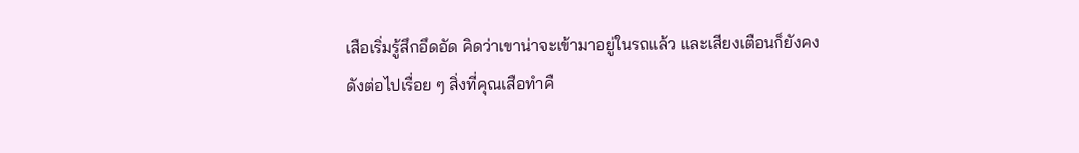เสือเริ่มรู้สึกอึดอัด คิดว่าเขาน่าจะเข้ามาอยู่ในรถแล้ว และเสียงเตือนก็ยังคงดังต่อไปเรื่อย ๆ สิ่งที่คุณเสือทำคื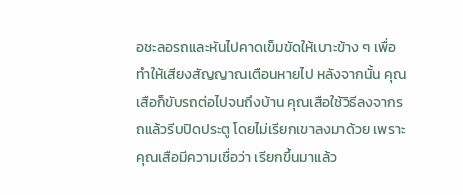อชะลอรถและหันไปคาดเข็มขัดให้เบาะข้าง ๆ เพื่อทำให้เสียงสัญญาณเตือนหายไป หลังจากนั้น คุณเสือก็ขับรถต่อไปจนถึงบ้าน คุณเสือใช้วิธีลงจากรถแล้วรีบปิดประตู โดยไม่เรียกเขาลงมาด้วย เพราะคุณเสือมีความเชื่อว่า เรียกขึ้นมาแล้ว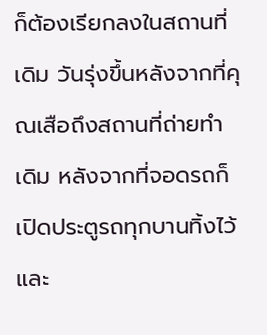ก็ต้องเรียกลงในสถานที่เดิม วันรุ่งขึ้นหลังจากที่คุณเสือถึงสถานที่ถ่ายทำเดิม หลังจากที่จอดรถก็เปิดประตูรถทุกบานทิ้งไว้ และ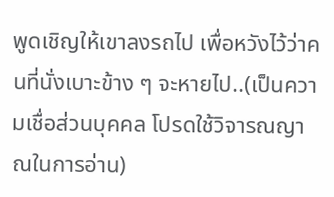พูดเชิญให้เขาลงรถไป เพื่อหวังไว้ว่าคนที่นั่งเบาะข้าง ๆ จะหายไป..(เป็นความเชื่อส่วนบุคคล โปรดใช้วิจารณญาณในการอ่าน)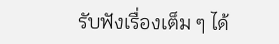รับฟังเรื่องเต็ม ๆ ได้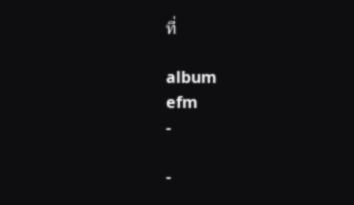ที่

album
efm
-

-